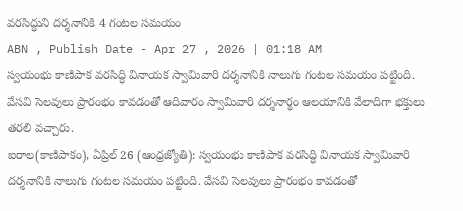వరసిద్ధుని దర్శనానికి 4 గంటల సమయం
ABN , Publish Date - Apr 27 , 2026 | 01:18 AM
స్వయంభు కాణిపాక వరసిద్ధి వినాయక స్వామివారి దర్శనానికి నాలుగు గంటల సమయం పట్టింది. వేసవి సెలవులు ప్రారంభం కావడంతో ఆదివారం స్వామివారి దర్శనార్థం ఆలయానికి వేలాదిగా భక్తులు తరలి వచ్చారు.
ఐరాల(కాణిపాకం), ఏప్రిల్ 26 (ఆంధ్రజ్యోతి): స్వయంభు కాణిపాక వరసిద్ధి వినాయక స్వామివారి దర్శనానికి నాలుగు గంటల సమయం పట్టింది. వేసవి సెలవులు ప్రారంభం కావడంతో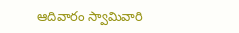ఆదివారం స్వామివారి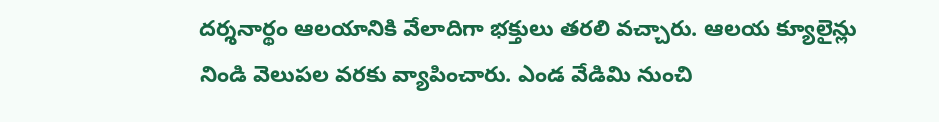దర్శనార్థం ఆలయానికి వేలాదిగా భక్తులు తరలి వచ్చారు. ఆలయ క్యూలైన్లు నిండి వెలుపల వరకు వ్యాపించారు. ఎండ వేడిమి నుంచి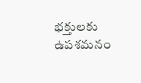భక్తులకు ఉపశమనం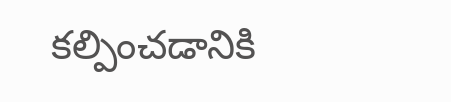కల్పించడానికి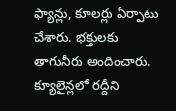ఫ్యాన్లు, కూలర్లు ఏర్పాటు చేశారు. భక్తులకు తాగునీరు అందించారు. క్యూలైన్లలో రద్దీని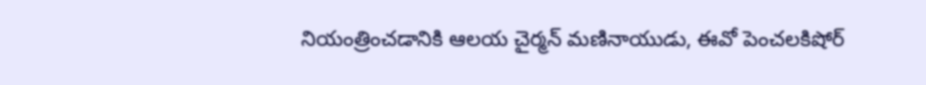నియంత్రించడానికి ఆలయ చైర్మన్ మణినాయుడు, ఈవో పెంచలకిషోర్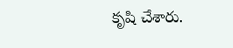కృషి చేశారు.